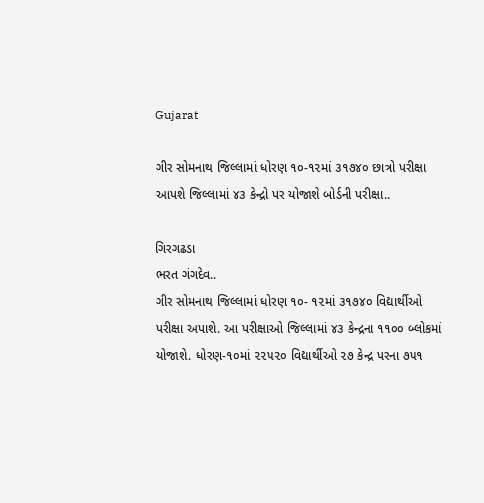Gujarat

ગીર સોમનાથ જિલ્લામાં ધોરણ ૧૦-૧૨માં ૩૧૭૪૦ છાત્રો પરીક્ષા આપશે જિલ્લામાં ૪૩ કેન્દ્રો પર યોજાશે બોર્ડની પરીક્ષા..

ગિરગઢડા
ભરત ગંગદેવ..
ગીર સોમનાથ જિલ્લામાં ધોરણ ૧૦- ૧૨માં ૩૧૭૪૦ વિદ્યાર્થીઓ પરીક્ષા અપાશે. આ પરીક્ષાઓ જિલ્લામાં ૪૩ કેન્દ્રના ૧૧૦૦ બ્લોકમાં યોજાશે. ધોરણ-૧૦માં ૨૨૫૨૦ વિદ્યાર્થીઓ ૨૭ કેન્દ્ર પરના ૭૫૧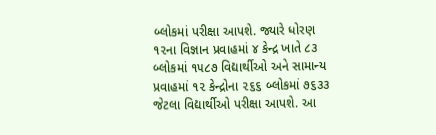બ્લોકમાં પરીક્ષા આપશે. જ્યારે ધોરણ ૧૨ના વિજ્ઞાન પ્રવાહમાં ૪ કેન્દ્ર ખાતે ૮૩ બ્લોકમાં ૧૫૮૭ વિદ્યાર્થીઓ અને સામાન્ય પ્રવાહમાં ૧૨ કેન્દ્રોના ૨૬૬ બ્લોકમાં ૭૬૩૩ જેટલા વિદ્યાર્થીઓ પરીક્ષા આપશે. આ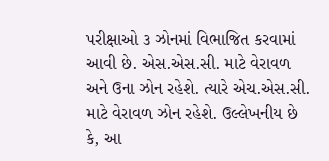પરીક્ષાઓ ૩ ઝોનમાં વિભાજિત કરવામાં આવી છે. એસ.એસ.સી. માટે વેરાવળ અને ઉના ઝોન રહેશે. ત્યારે એચ.એસ.સી. માટે વેરાવળ ઝોન રહેશે. ઉલ્લેખનીય છે કે, આ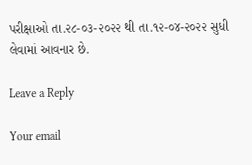પરીક્ષાઓ તા.૨૮-૦૩-૨૦૨૨ થી તા.૧૨-૦૪-૨૦૨૨ સુધી લેવામાં આવનાર છે.

Leave a Reply

Your email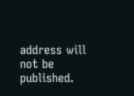address will not be published.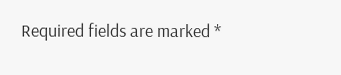Required fields are marked *